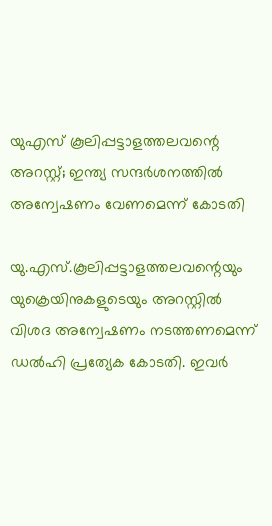യുഎസ് കൂലിപ്പട്ടാളത്തലവന്റെ അറസ്റ്റ്; ഇന്ത്യ സന്ദര്‍ശനത്തില്‍ അന്വേഷണം വേണമെന്ന് കോടതി

യു.എസ്.കൂലിപ്പട്ടാളത്തലവന്റെയും യുക്രെയിനുകളുടെയും അറസ്റ്റില്‍ വിശദ അന്വേഷണം നടത്തണമെന്ന് ഡല്‍ഹി പ്രത്യേക കോടതി. ഇവര്‍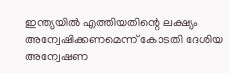ഇന്ത്യയില്‍ എത്തിയതിന്റെ ലക്ഷ്യം അന്വേഷിക്കണമെന്ന് കോടതി ദേശിയ അന്വേഷണ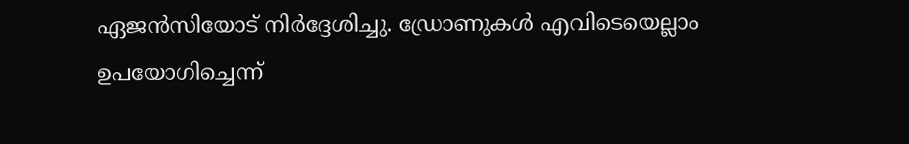ഏജന്‍സിയോട് നിര്‍ദ്ദേശിച്ചു. ഡ്രോണുകള്‍ എവിടെയെല്ലാം ഉപയോഗിച്ചെന്ന്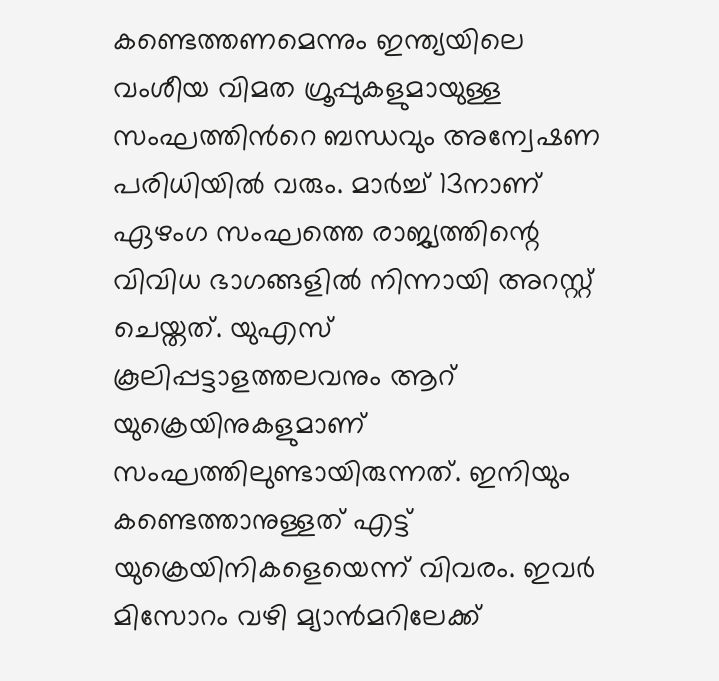കണ്ടെത്തണമെന്നും ഇന്ത്യയിലെ വംശീയ വിമത ഗ്രൂപ്പുകളുമായുള്ള സംഘത്തിന്‍റെ ബന്ധവും അന്വേഷണ പരിധിയില്‍ വരും. മാർച്ച്‌ 13നാണ് ഏഴംഗ സംഘത്തെ രാജ്യത്തിന്റെ വിവിധ ഭാഗങ്ങളിൽ നിന്നായി അറസ്റ്റ് ചെയ്തത്. യുഎസ് കൂലിപ്പട്ടാളത്തലവനും ആറ് യുക്രെയിനുകളുമാണ് സംഘത്തിലുണ്ടായിരുന്നത്. ഇനിയും കണ്ടെത്താനുള്ളത് എട്ട് യുക്രെയിനികളെയെന്ന് വിവരം. ഇവര്‍ മിസോറം വഴി മ്യാൻമറിലേക്ക്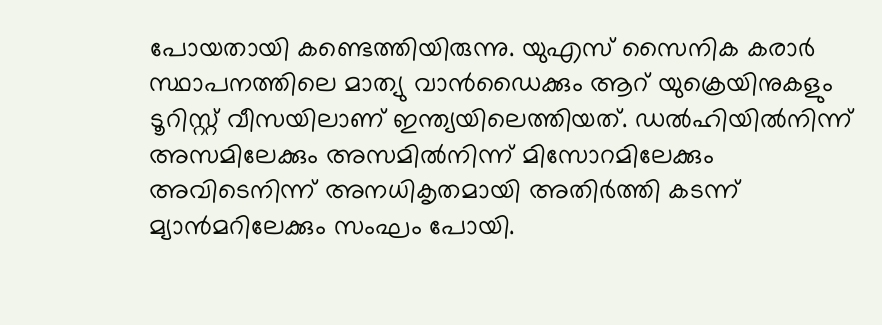പോയതായി കണ്ടെത്തിയിരുന്നു. യുഎസ് സൈനിക കരാർ സ്ഥാപനത്തിലെ മാത്യു വാൻഡൈക്കും ആറ് യുക്രെയിനുകളും ടൂറിസ്റ്റ് വീസയിലാണ് ഇന്ത്യയിലെത്തിയത്. ഡല്‍ഹിയില്‍നിന്ന് അസമിലേക്കും അസമില്‍നിന്ന് മിസോറമിലേക്കും അവിടെനിന്ന് അനധികൃതമായി അതിര്‍ത്തി കടന്ന് മ്യാന്‍മറിലേക്കും സംഘം പോയി.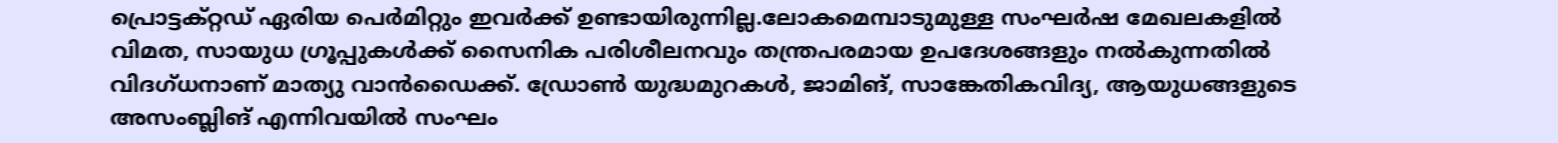പ്രൊട്ടക്റ്റഡ് ഏരിയ പെർമിറ്റും ഇവര്‍ക്ക് ഉണ്ടായിരുന്നില്ല.ലോകമെമ്പാടുമുള്ള സംഘർഷ മേഖലകളിൽ വിമത, സായുധ ഗ്രൂപ്പുകൾക്ക് സൈനിക പരിശീലനവും തന്ത്രപരമായ ഉപദേശങ്ങളും നൽകുന്നതിൽ വിദഗ്ധനാണ് മാത്യു വാൻഡൈക്ക്. ഡ്രോൺ യുദ്ധമുറകൾ, ജാമിങ്‌, സാങ്കേതികവിദ്യ, ആയുധങ്ങളുടെ അസംബ്ലിങ്‌ എന്നിവയിൽ സംഘം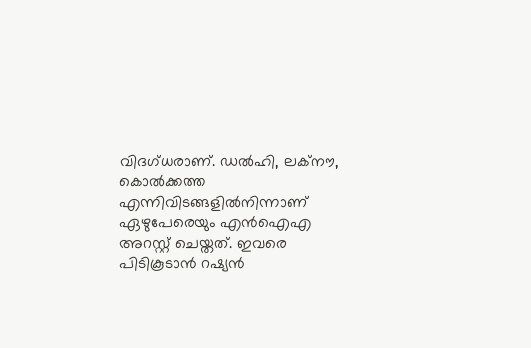വിദഗ്ധരാണ്. ഡല്‍ഹി, ലക്നൗ, കൊല്‍ക്കത്ത എന്നിവിടങ്ങളില്‍നിന്നാണ് ഏഴുപേരെയും എന്‍ഐഎ അറസ്റ്റ് ചെയ്തത്. ഇവരെ പിടികൂടാന്‍ റഷ്യന്‍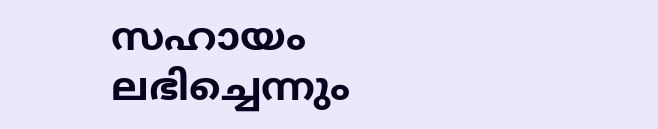സഹായം ലഭിച്ചെന്നും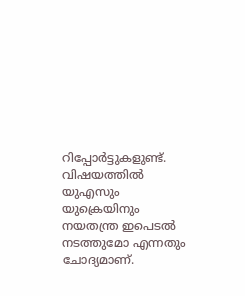റിപ്പോര്‍ട്ടുകളുണ്ട്. വിഷയത്തില്‍ യുഎസും യുക്രെയിനും നയതന്ത്ര ഇപെടല്‍ നടത്തുമോ എന്നതും ചോദ്യമാണ്.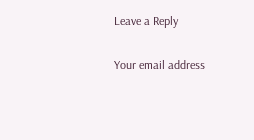Leave a Reply

Your email address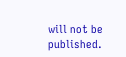will not be published.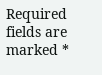Required fields are marked *